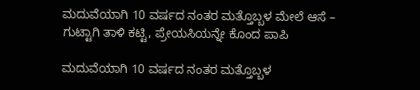ಮದುವೆಯಾಗಿ 10 ವರ್ಷದ ನಂತರ ಮತ್ತೊಬ್ಬಳ ಮೇಲೆ ಆಸೆ – ಗುಟ್ಟಾಗಿ ತಾಳಿ ಕಟ್ಟಿ, ಪ್ರೇಯಸಿಯನ್ನೇ ಕೊಂದ ಪಾಪಿ

ಮದುವೆಯಾಗಿ 10 ವರ್ಷದ ನಂತರ ಮತ್ತೊಬ್ಬಳ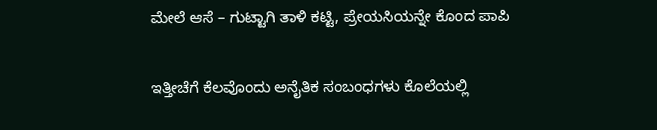ಮೇಲೆ ಆಸೆ – ಗುಟ್ಟಾಗಿ ತಾಳಿ ಕಟ್ಟಿ, ಪ್ರೇಯಸಿಯನ್ನೇ ಕೊಂದ ಪಾಪಿ

ಇತ್ತೀಚೆಗೆ ಕೆಲವೊಂದು ಅನೈತಿಕ ಸಂಬಂಧಗಳು ಕೊಲೆಯಲ್ಲಿ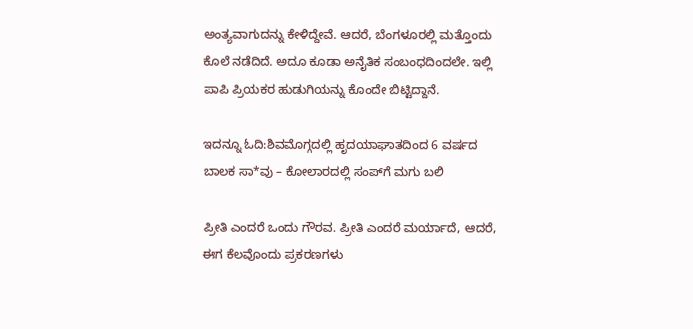ಅಂತ್ಯವಾಗುದನ್ನು ಕೇಳಿದ್ದೇವೆ. ಆದರೆ, ಬೆಂಗಳೂರಲ್ಲಿ ಮತ್ತೊಂದು ಕೊಲೆ ನಡೆದಿದೆ. ಅದೂ ಕೂಡಾ ಅನೈತಿಕ ಸಂಬಂಧದಿಂದಲೇ. ಇಲ್ಲಿ ಪಾಪಿ ಪ್ರಿಯಕರ ಹುಡುಗಿಯನ್ನು ಕೊಂದೇ ಬಿಟ್ಟಿದ್ದಾನೆ.

ಇದನ್ನೂ ಓದಿ:ಶಿವಮೊಗ್ಗದಲ್ಲಿ ಹೃದಯಾಘಾತದಿಂದ 6 ವರ್ಷದ ಬಾಲಕ ಸಾ*ವು – ಕೋಲಾರದಲ್ಲಿ ಸಂಪ್‌ಗೆ ಮಗು ಬಲಿ

ಪ್ರೀತಿ ಎಂದರೆ ಒಂದು ಗೌರವ. ಪ್ರೀತಿ ಎಂದರೆ ಮರ್ಯಾದೆ, ಆದರೆ, ಈಗ ಕೆಲವೊಂದು ಪ್ರಕರಣಗಳು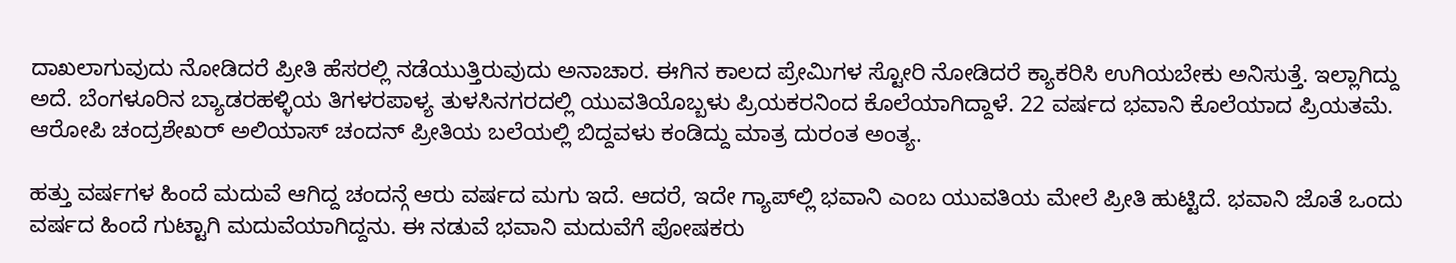ದಾಖಲಾಗುವುದು ನೋಡಿದರೆ ಪ್ರೀತಿ ಹೆಸರಲ್ಲಿ ನಡೆಯುತ್ತಿರುವುದು ಅನಾಚಾರ. ಈಗಿನ ಕಾಲದ ಪ್ರೇಮಿಗಳ ಸ್ಟೋರಿ ನೋಡಿದರೆ ಕ್ಯಾಕರಿಸಿ ಉಗಿಯಬೇಕು ಅನಿಸುತ್ತೆ. ಇಲ್ಲಾಗಿದ್ದು ಅದೆ. ಬೆಂಗಳೂರಿನ ಬ್ಯಾಡರಹಳ್ಳಿಯ ತಿಗಳರಪಾಳ್ಯ ತುಳಸಿನಗರದಲ್ಲಿ ಯುವತಿಯೊಬ್ಬಳು ಪ್ರಿಯಕರನಿಂದ ಕೊಲೆಯಾಗಿದ್ದಾಳೆ. 22 ವರ್ಷದ ಭವಾನಿ ಕೊಲೆಯಾದ ಪ್ರಿಯತಮೆ. ಆರೋಪಿ ಚಂದ್ರಶೇಖರ್ ಅಲಿಯಾಸ್ ಚಂದನ್ ಪ್ರೀತಿಯ ಬಲೆಯಲ್ಲಿ ಬಿದ್ದವಳು ಕಂಡಿದ್ದು ಮಾತ್ರ ದುರಂತ ಅಂತ್ಯ.

ಹತ್ತು ವರ್ಷಗಳ ಹಿಂದೆ ಮದುವೆ ಆಗಿದ್ದ ಚಂದನ್ಗೆ ಆರು ವರ್ಷದ ಮಗು ಇದೆ. ಆದರೆ, ಇದೇ ಗ್ಯಾಪ್‌ಲ್ಲಿ ಭವಾನಿ ಎಂಬ ಯುವತಿಯ ಮೇಲೆ ಪ್ರೀತಿ ಹುಟ್ಟಿದೆ. ಭವಾನಿ ಜೊತೆ ಒಂದು ವರ್ಷದ ಹಿಂದೆ ಗುಟ್ಟಾಗಿ ಮದುವೆಯಾಗಿದ್ದನು. ಈ ನಡುವೆ ಭವಾನಿ ಮದುವೆಗೆ ಪೋಷಕರು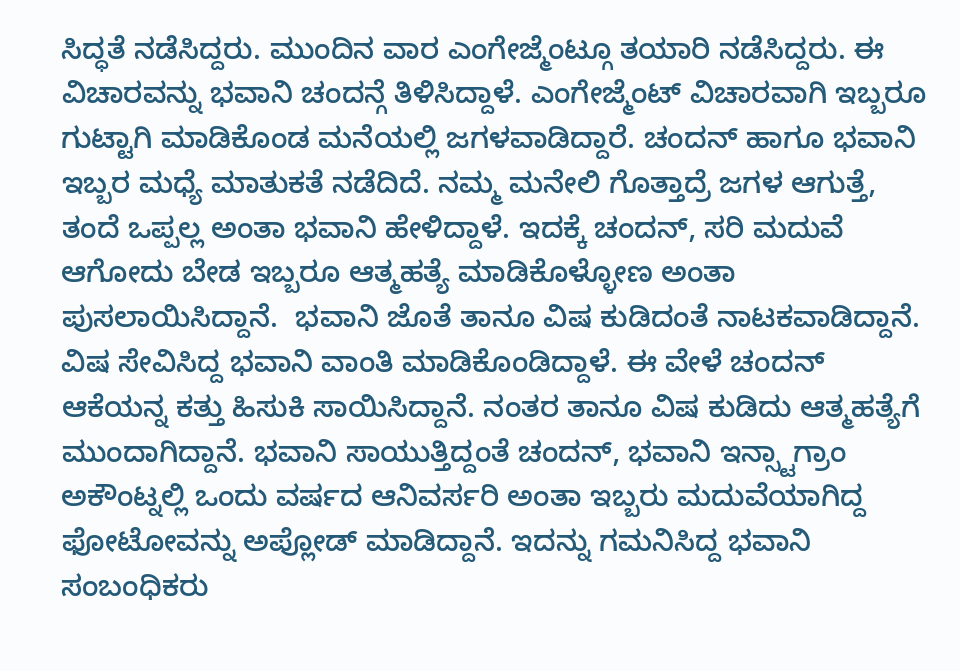ಸಿದ್ಧತೆ ನಡೆಸಿದ್ದರು. ಮುಂದಿನ ವಾರ ಎಂಗೇಜ್ಮೆಂಟ್ಗೂ ತಯಾರಿ ನಡೆಸಿದ್ದರು. ಈ ವಿಚಾರವನ್ನು ಭವಾನಿ ಚಂದನ್ಗೆ ತಿಳಿಸಿದ್ದಾಳೆ. ಎಂಗೇಜ್ಮೆಂಟ್ ವಿಚಾರವಾಗಿ ಇಬ್ಬರೂ ಗುಟ್ಟಾಗಿ ಮಾಡಿಕೊಂಡ ಮನೆಯಲ್ಲಿ ಜಗಳವಾಡಿದ್ದಾರೆ. ಚಂದನ್ ಹಾಗೂ ಭವಾನಿ ಇಬ್ಬರ ಮಧ್ಯೆ ಮಾತುಕತೆ ನಡೆದಿದೆ. ನಮ್ಮ ಮನೇಲಿ ಗೊತ್ತಾದ್ರೆ ಜಗಳ ಆಗುತ್ತೆ, ತಂದೆ ಒಪ್ಪಲ್ಲ ಅಂತಾ ಭವಾನಿ ಹೇಳಿದ್ದಾಳೆ. ಇದಕ್ಕೆ ಚಂದನ್, ಸರಿ ಮದುವೆ ಆಗೋದು ಬೇಡ ಇಬ್ಬರೂ ಆತ್ಮಹತ್ಯೆ ಮಾಡಿಕೊಳ್ಳೋಣ ಅಂತಾ ಪುಸಲಾಯಿಸಿದ್ದಾನೆ.  ಭವಾನಿ ಜೊತೆ ತಾನೂ ವಿಷ ಕುಡಿದಂತೆ ನಾಟಕವಾಡಿದ್ದಾನೆ. ವಿಷ ಸೇವಿಸಿದ್ದ ಭವಾನಿ ವಾಂತಿ ಮಾಡಿಕೊಂಡಿದ್ದಾಳೆ. ಈ ವೇಳೆ ಚಂದನ್ ಆಕೆಯನ್ನ ಕತ್ತು ಹಿಸುಕಿ ಸಾಯಿಸಿದ್ದಾನೆ. ನಂತರ ತಾನೂ ವಿಷ ಕುಡಿದು ಆತ್ಮಹತ್ಯೆಗೆ ಮುಂದಾಗಿದ್ದಾನೆ. ಭವಾನಿ ಸಾಯುತ್ತಿದ್ದಂತೆ ಚಂದನ್, ಭವಾನಿ ಇನ್ಸ್ಟಾಗ್ರಾಂ ಅಕೌಂಟ್ನಲ್ಲಿ ಒಂದು ವರ್ಷದ ಆನಿವರ್ಸರಿ ಅಂತಾ ಇಬ್ಬರು ಮದುವೆಯಾಗಿದ್ದ ಫೋಟೋವನ್ನು ಅಪ್ಲೋಡ್ ಮಾಡಿದ್ದಾನೆ. ಇದನ್ನು ಗಮನಿಸಿದ್ದ ಭವಾನಿ ಸಂಬಂಧಿಕರು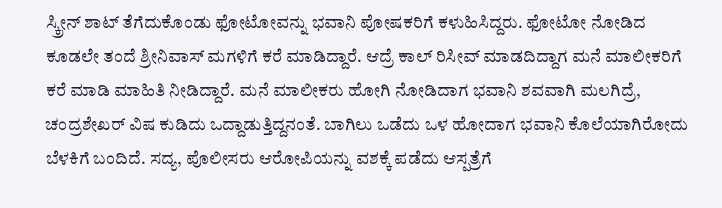ಸ್ಕ್ರೀನ್ ಶಾಟ್ ತೆಗೆದುಕೊಂಡು ಫೋಟೋವನ್ನು ಭವಾನಿ ಪೋಷಕರಿಗೆ ಕಳುಹಿಸಿದ್ದರು. ಫೋಟೋ ನೋಡಿದ ಕೂಡಲೇ ತಂದೆ ಶ್ರೀನಿವಾಸ್ ಮಗಳಿಗೆ ಕರೆ ಮಾಡಿದ್ದಾರೆ. ಆದ್ರೆ ಕಾಲ್ ರಿಸೀವ್ ಮಾಡದಿದ್ದಾಗ ಮನೆ ಮಾಲೀಕರಿಗೆ ಕರೆ ಮಾಡಿ ಮಾಹಿತಿ ನೀಡಿದ್ದಾರೆ. ಮನೆ ಮಾಲೀಕರು ಹೋಗಿ ನೋಡಿದಾಗ ಭವಾನಿ ಶವವಾಗಿ ಮಲಗಿದ್ರೆ, ಚಂದ್ರಶೇಖರ್ ವಿಷ ಕುಡಿದು ಒದ್ದಾಡುತ್ತಿದ್ದನಂತೆ. ಬಾಗಿಲು ಒಡೆದು ಒಳ ಹೋದಾಗ ಭವಾನಿ ಕೊಲೆಯಾಗಿರೋದು ಬೆಳಕಿಗೆ ಬಂದಿದೆ. ಸದ್ಯ, ಪೊಲೀಸರು ಆರೋಪಿಯನ್ನು ವಶಕ್ಕೆ ಪಡೆದು ಆಸ್ಪತ್ರೆಗೆ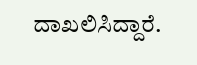ದಾಖಲಿಸಿದ್ದಾರೆ.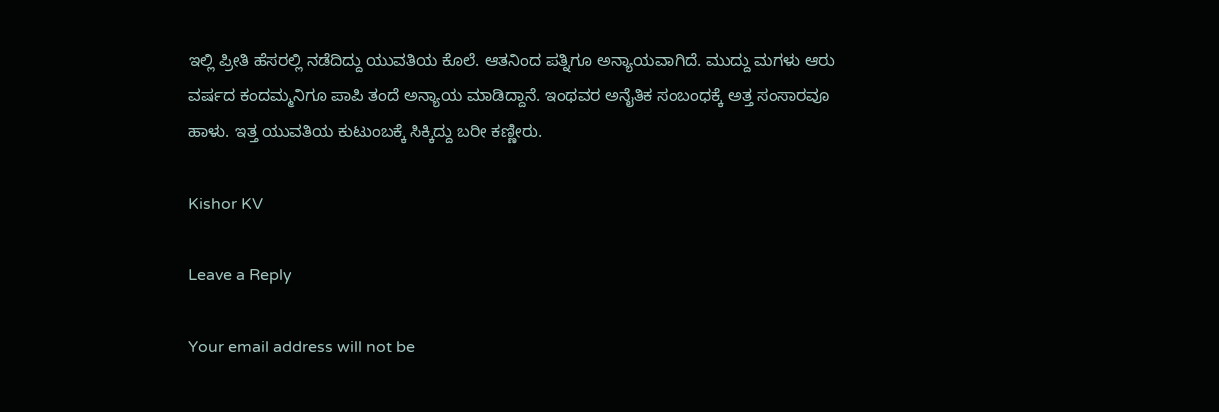ಇಲ್ಲಿ ಪ್ರೀತಿ ಹೆಸರಲ್ಲಿ ನಡೆದಿದ್ದು ಯುವತಿಯ ಕೊಲೆ. ಆತನಿಂದ ಪತ್ನಿಗೂ ಅನ್ಯಾಯವಾಗಿದೆ. ಮುದ್ದು ಮಗಳು ಆರು ವರ್ಷದ ಕಂದಮ್ಮನಿಗೂ ಪಾಪಿ ತಂದೆ ಅನ್ಯಾಯ ಮಾಡಿದ್ದಾನೆ. ಇಂಥವರ ಅನೈತಿಕ ಸಂಬಂಧಕ್ಕೆ ಅತ್ತ ಸಂಸಾರವೂ ಹಾಳು. ಇತ್ತ ಯುವತಿಯ ಕುಟುಂಬಕ್ಕೆ ಸಿಕ್ಕಿದ್ದು ಬರೀ ಕಣ್ಣೀರು.

Kishor KV

Leave a Reply

Your email address will not be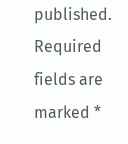published. Required fields are marked *